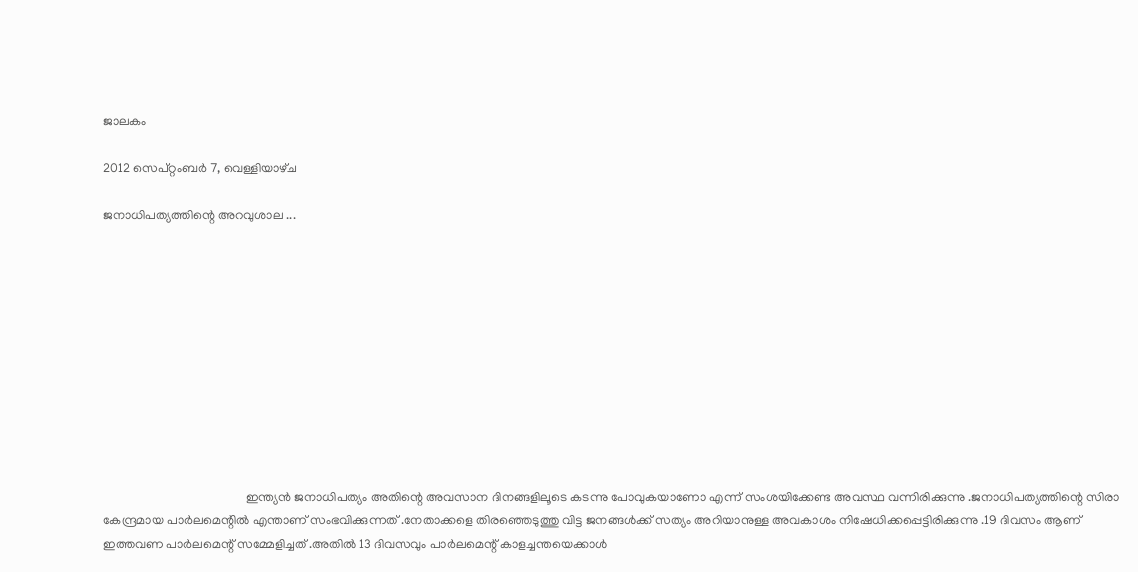ജാലകം

2012 സെപ്റ്റംബർ 7, വെള്ളിയാഴ്‌ച

ജനാധിപത്യത്തിന്റെ അറവുശാല ...











                                             ഇന്ത്യന്‍ ജനാധിപത്യം അതിന്റെ അവസാന ദിനങ്ങളിലൂടെ കടന്നു പോവുകയാണോ എന്ന് സംശയിക്കേണ്ട അവസ്ഥ വന്നിരിക്കുന്നു .ജനാധിപത്യത്തിന്റെ സിരാ കേന്ദ്രമായ പാര്‍ലമെന്റില്‍ എന്താണ് സംഭവിക്കുന്നത്‌ .നേതാക്കളെ തിരഞ്ഞെടുത്തു വിട്ട ജനങ്ങള്‍ക്ക് സത്യം അറിയാനുള്ള അവകാശം നിഷേധിക്കപ്പെട്ടിരിക്കുന്നു .19 ദിവസം ആണ് ഇത്തവണ പാര്‍ലമെന്റ് സമ്മേളിച്ചത് .അതില്‍ 13 ദിവസവും പാര്‍ലമെന്റ് കാളച്ചന്തയെക്കാള്‍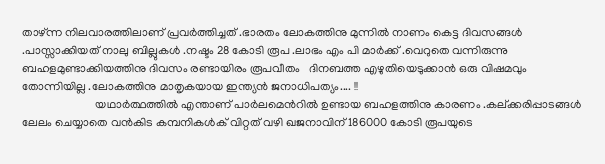താഴ്ന്ന നിലവാരത്തിലാണ് പ്രവര്‍ത്തിച്ചത് .ഭാരതം ലോകത്തിനു മുന്നില്‍ നാണം കെട്ട ദിവസങ്ങള്‍ .പാസ്സാക്കിയത് നാലു ബില്ലുകള്‍ .നഷ്ടം 28 കോടി രൂപ .ലാഭം എം പി മാര്‍ക്ക് .വെറുതെ വന്നിരുന്നു ബഹളമുണ്ടാക്കിയത്തിനു ദിവസം രണ്ടായിരം രൂപവീതം   ദിനബത്ത എഴുതിയെടുക്കാന്‍ ഒരു വിഷമവും തോന്നിയില്ല .ലോകത്തിനു മാതൃകയായ ഇന്ത്യന്‍ ജനാധിപത്യം.... !!
                         യഥാര്‍ത്ഥത്തില്‍ എന്താണ് പാര്‍ലമെന്‍റില്‍ ഉണ്ടായ ബഹളത്തിനു കാരണം .കല്ക്കരിപ്പാടങ്ങള്‍ ലേലം ചെയ്യാതെ വന്‍കിട കമ്പനികള്‍ക് വിറ്റത് വഴി ഖജനാവിന് 186000 കോടി രൂപയുടെ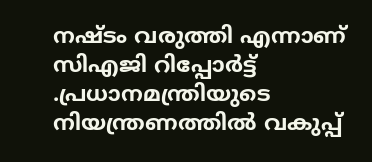നഷ്ടം വരുത്തി എന്നാണ് സിഎജി റിപ്പോര്‍ട്ട്‌ .പ്രധാനമന്ത്രിയുടെ നിയന്ത്രണത്തില്‍ വകുപ്പ്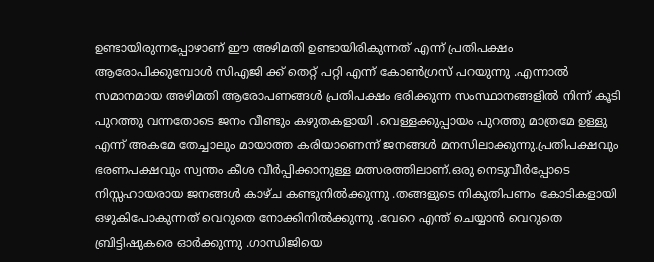ഉണ്ടായിരുന്നപ്പോഴാണ്‌ ഈ അഴിമതി ഉണ്ടായിരികുന്നത് എന്ന് പ്രതിപക്ഷം ആരോപിക്കുമ്പോള്‍ സിഎജി ക്ക് തെറ്റ് പറ്റി എന്ന് കോണ്‍ഗ്രസ്‌ പറയുന്നു .എന്നാല്‍ സമാനമായ അഴിമതി ആരോപണങ്ങള്‍ പ്രതിപക്ഷം ഭരിക്കുന്ന സംസ്ഥാനങ്ങളില്‍ നിന്ന് കൂടി പുറത്തു വന്നതോടെ ജനം വീണ്ടും കഴുതകളായി .വെള്ളക്കുപ്പായം പുറത്തു മാത്രമേ ഉള്ളു എന്ന് അകമേ തേച്ചാലും മായാത്ത കരിയാണെന്ന് ജനങ്ങള്‍ മനസിലാക്കുന്നു.പ്രതിപക്ഷവും ഭരണപക്ഷവും സ്വന്തം കീശ വീര്‍പ്പിക്കാനുള്ള മത്സരത്തിലാണ്.ഒരു നെടുവീര്‍പ്പോടെ നിസ്സഹായരായ ജനങ്ങള്‍ കാഴ്ച കണ്ടുനില്‍ക്കുന്നു .തങ്ങളുടെ നികുതിപണം കോടികളായി ഒഴുകിപോകുന്നത്‌ വെറുതെ നോക്കിനില്‍ക്കുന്നു .വേറെ എന്ത് ചെയ്യാന്‍ വെറുതെ ബ്രിട്ടിഷുകരെ ഓര്‍ക്കുന്നു .ഗാന്ധിജിയെ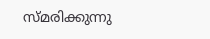സ്മരിക്കുന്നു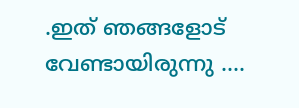.ഇത് ഞങ്ങളോട്  വേണ്ടായിരുന്നു ....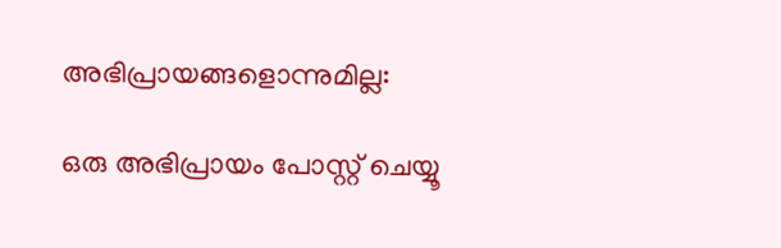അഭിപ്രായങ്ങളൊന്നുമില്ല:

ഒരു അഭിപ്രായം പോസ്റ്റ് ചെയ്യൂ